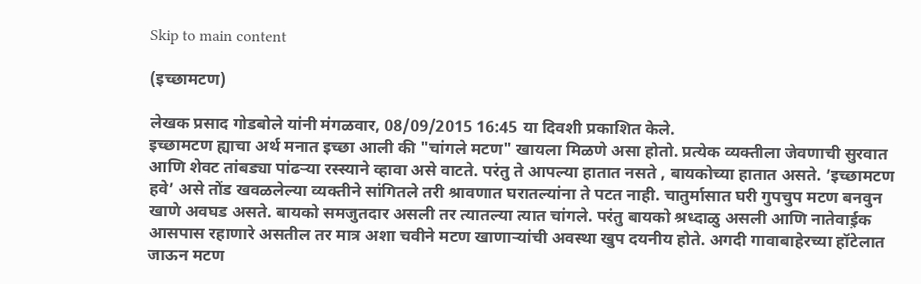Skip to main content

(इच्छामटण)

लेखक प्रसाद गोडबोले यांनी मंगळवार, 08/09/2015 16:45 या दिवशी प्रकाशित केले.
इच्छामटण ह्याचा अर्थ मनात इच्छा आली की "चांगले मटण" खायला मिळणे असा होतो. प्रत्येक व्यक्तीला जेवणाची सुरवात आणि शेवट तांबड्या पांढर्‍या रस्स्याने व्हावा असे वाटते. परंतु ते आपल्या हातात नसते , बायकोच्या हातात असते. ’इच्छामटण हवे’ असे तोंड खवळलेल्या व्यक्तीने सांगितले तरी श्रावणात घरातल्यांना ते पटत नाही. चातुर्मासात घरी गुपचुप मटण बनवुन खाणे अवघड असते. बायको समजुतदार असली तर त्यातल्या त्यात चांगले. परंतु बायको श्रध्दाळु असली आणि नातेवाई़क आसपास रहाणारे असतील तर मात्र अशा चवीने मटण खाणार्‍यांची अवस्था खुप दयनीय होते. अगदी गावाबाहेरच्या हॉटेलात जाऊन मटण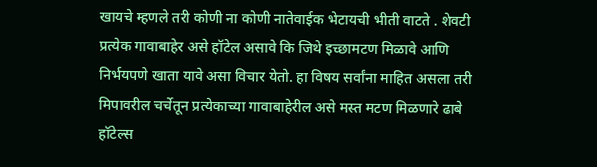खायचे म्हणले तरी कोणी ना कोणी नातेवाईक भेटायची भीती वाटते . शेवटी प्रत्येक गावाबाहेर असे हॉटेल असावे कि जिथे इच्छामटण मिळावे आणि निर्भयपणे खाता यावे असा विचार येतो. हा विषय सर्वांना माहित असला तरी मिपावरील चर्चेतून प्रत्येकाच्या गावाबाहेरील असे मस्त मटण मिळणारे ढाबे हॉटेल्स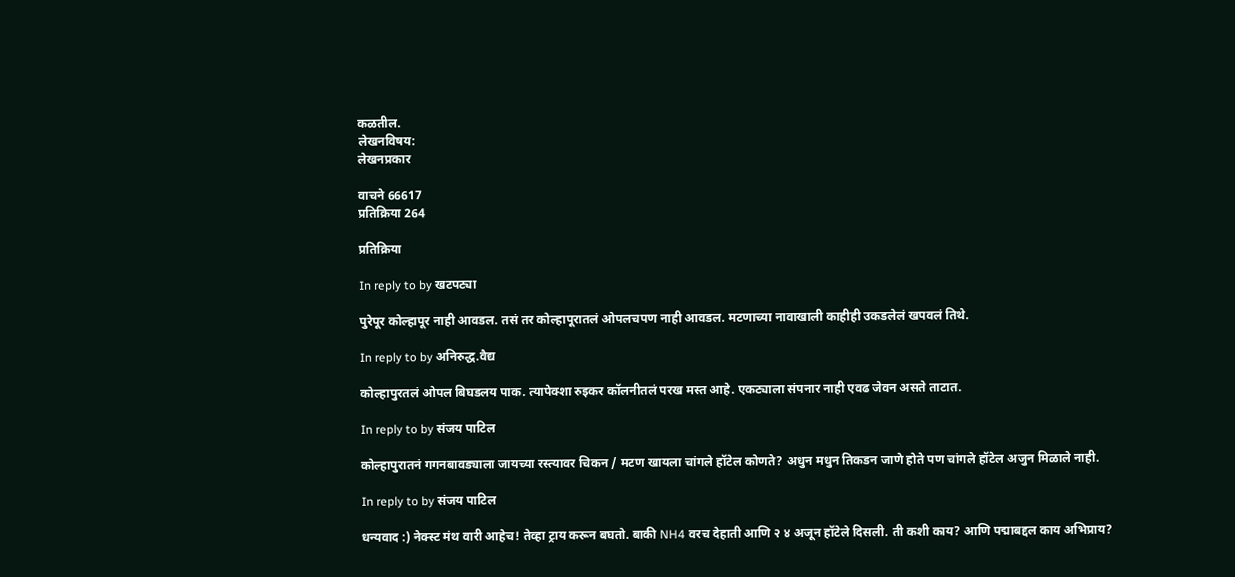कळतील.
लेखनविषय:
लेखनप्रकार

वाचने 66617
प्रतिक्रिया 264

प्रतिक्रिया

In reply to by खटपट्या

पुरेपूर कोल्हापूर नाही आवडल. तसं तर कोल्हापूरातलं ओपलचपण नाही आवडल. मटणाच्या नावाखाली काहीही उकडलेलं खपवलं तिथे.

In reply to by अनिरुद्ध.वैद्य

कोल्हापुरतलं ओपल बिघडलय पाक. त्यापेक्शा रुइकर कॉलनीतलं परख मस्त आहे. एकट्याला संपनार नाही एवढ जेवन असते ताटात.

In reply to by संजय पाटिल

कोल्हापुरातनं गगनबावड्याला जायच्या रस्त्यावर चिकन / मटण खायला चांगले हॉटेल कोणते? अधुन मधुन तिकडन जाणे होते पण चांगले हॉटेल अजुन मिळाले नाही.

In reply to by संजय पाटिल

धन्यवाद :) नेक्स्ट मंथ वारी आहेच! तेव्हा ट्राय करून बघतो. बाकी NH4 वरच देहाती आणि २ ४ अजून हॉटेले दिसली. ती कशी काय? आणि पद्माबद्दल काय अभिप्राय?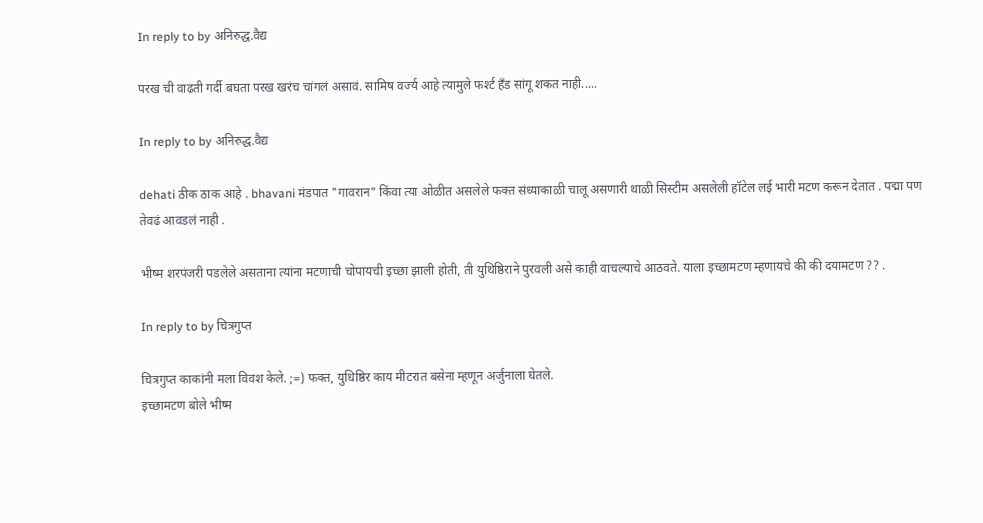In reply to by अनिरुद्ध.वैद्य

परख ची वाढती गर्दी बघता परख खरंच चांगलं असावं. सामिष वर्ज्य आहे त्यामुले फर्श्ट हँड सांगू शकत नाही.....

In reply to by अनिरुद्ध.वैद्य

dehati ठीक ठाक आहे . bhavani मंडपात "गावरान" किंवा त्या ओळीत असलेले फक्त संध्याकाळी चालू असणारी थाळी सिस्टीम असलेली हॉटेल लई भारी मटण करून देतात . पद्मा पण तेवढं आवडलं नाही .

भीष्म शरपंजरी पडलेले असताना त्यांना मटणाची चोपायची इच्छा झाली होती, ती युथिष्ठिराने पुरवली असे काही वाचल्याचे आठवते. याला इच्छामटण म्हणायचे की की दयामटण ?? .

In reply to by चित्रगुप्त

चित्रगुप्त काकांनी मला विवश केले. ;=) फक्त, युधिष्ठिर काय मीटरात बसेना म्हणून अर्जुनाला घेतले.
इच्छामटण बोले भीष्म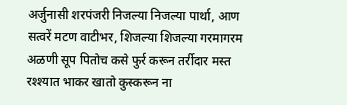अर्जुनासी शरपंजरी निजल्या निजल्या पार्था, आण सत्वरें मटण वाटीभर, शिजल्या शिजल्या गरमागरम अळणी सूप पितोच कसे फुर्र करून तर्रीदार मस्त रश्श्यात भाकर खातो कुस्करून ना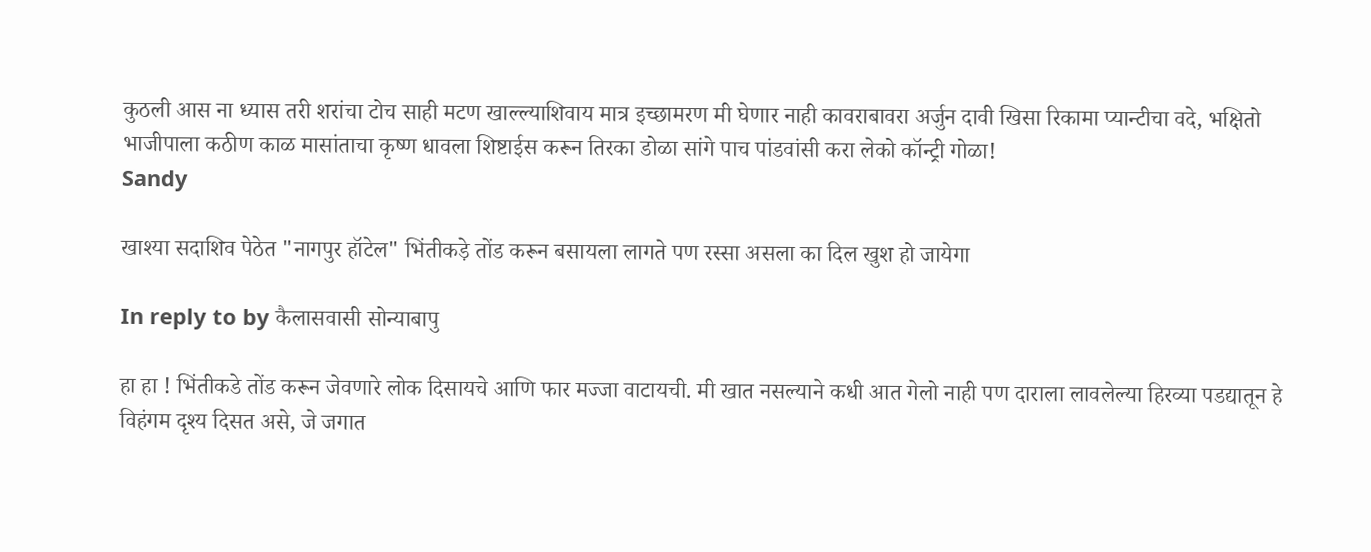कुठली आस ना ध्यास तरी शरांचा टोच साही मटण खाल्ल्याशिवाय मात्र इच्छामरण मी घेणार नाही कावराबावरा अर्जुन दावी खिसा रिकामा प्यान्टीचा वदे, भक्षितो भाजीपाला कठीण काळ मासांताचा कृष्ण धावला शिष्टाईस करून तिरका डोळा सांगे पाच पांडवांसी करा लेको कॉन्ट्री गोळा!
Sandy

खाश्या सदाशिव पेठेत "नागपुर हॉटेल" भिंतीकड़े तोंड करून बसायला लागते पण रस्सा असला का दिल खुश हो जायेगा

In reply to by कैलासवासी सोन्याबापु

हा हा ! भिंतीकडे तोंड करून जेवणारे लोक दिसायचे आणि फार मज्जा वाटायची. मी खात नसल्याने कधी आत गेलो नाही पण दाराला लावलेल्या हिरव्या पडद्यातून हे विहंगम दृश्य दिसत असे, जे जगात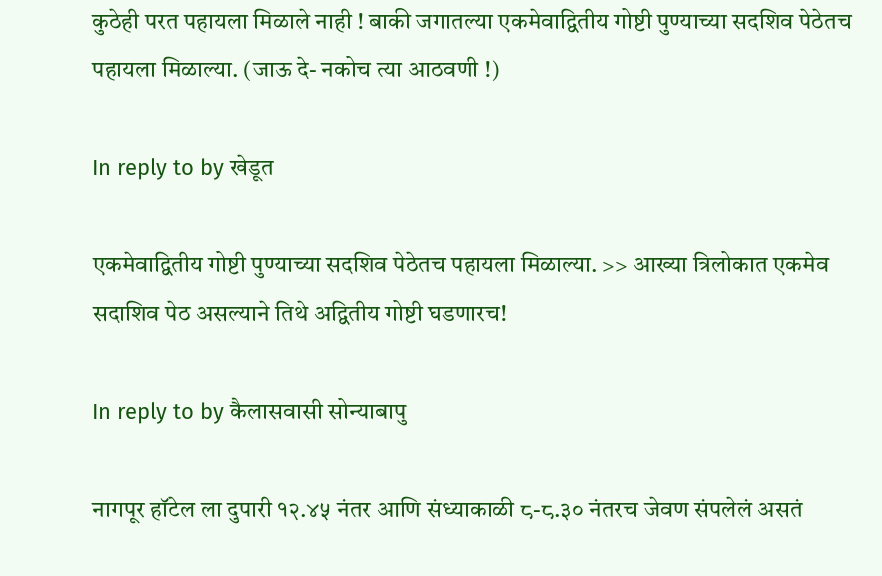कुठेही परत पहायला मिळाले नाही ! बाकी जगातल्या एकमेवाद्वितीय गोष्टी पुण्याच्या सदशिव पेठेतच पहायला मिळाल्या. (जाऊ दे- नकोच त्या आठवणी !)

In reply to by खेडूत

एकमेवाद्वितीय गोष्टी पुण्याच्या सदशिव पेठेतच पहायला मिळाल्या. >> आख्या त्रिलोकात एकमेव सदाशिव पेठ असल्याने तिथे अद्वितीय गोष्टी घडणारच!

In reply to by कैलासवासी सोन्याबापु

नागपूर हॉटेल ला दुपारी १२.४५ नंतर आणि संध्याकाळी ८-८.३० नंतरच जेवण संपलेलं असतं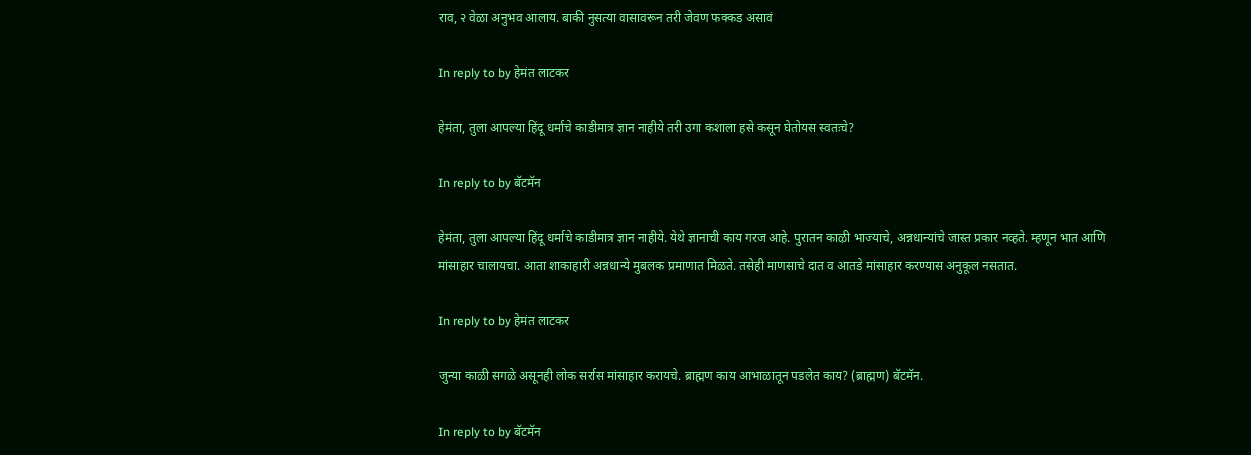राव, २ वेळा अनुभव आलाय. बाकी नुसत्या वासावरून तरी जेवण फक्कड असावं

In reply to by हेमंत लाटकर

हेमंता, तुला आपल्या हिंदू धर्माचे काडीमात्र ज्ञान नाहीये तरी उगा कशाला हसे कसून घेतोयस स्वतःचे?

In reply to by बॅटमॅन

हेमंता, तुला आपल्या हिंदू धर्माचे काडीमात्र ज्ञान नाहीये. येथे ज्ञानाची काय गरज आहे. पुरातन काऴी भाज्याचे, अन्नधान्यांचे जास्त प्रकार नव्हते. म्हणून भात आणि मांसाहार चालायचा. आता शाकाहारी अन्नधान्ये मुबलक प्रमाणात मिळते. तसेही माणसाचे दात व आतडे मांसाहार करण्यास अनुकूल नसतात.

In reply to by हेमंत लाटकर

जुन्या काळी सगळे असूनही लोक सर्रास मांसाहार करायचे. ब्राह्मण काय आभाळातून पडलेत काय? (ब्राह्मण) बॅटमॅन.

In reply to by बॅटमॅन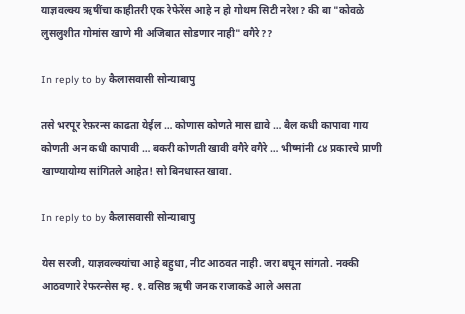याज्ञवल्क्य ऋषींचा काहीतरी एक रेफेरेंस आहे न हो गोथम सिटी नरेश? की बा "कोवळे लुसलुशीत गोमांस खाणे मी अजिबात सोडणार नाही" वगैरे??

In reply to by कैलासवासी सोन्याबापु

तसे भरपूर रेफ़रन्स काढता येईल … कोणास कोणते मास द्यावे … बैल कधी कापावा गाय कोणती अन कधी कापावी … बकरी कोणती खावी वगैरे वगैरे … भीष्मांनी ८४ प्रकारचे प्राणी खाण्यायोग्य सांगितले आहेत! सो बिनधास्त खावा.

In reply to by कैलासवासी सोन्याबापु

येस सरजी, याज्ञवल्क्यांचा आहे बहुधा, नीट आठवत नाही. जरा बघून सांगतो. नक्की आठवणारे रेफरन्सेस म्ह. १. वसिष्ठ ऋषी जनक राजाकडे आले असता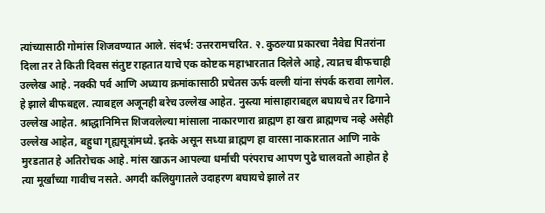त्यांच्यासाठी गोमांस शिजवण्यात आले. संदर्भ: उत्तररामचरित. २. कुठल्या प्रकारचा नैवेद्य पितरांना दिला तर ते किती दिवस संतुष्ट राहतात याचे एक कोष्टक महाभारतात दिलेले आहे, त्यातच बीफचाही उल्लेख आहे. नक्की पर्व आणि अध्याय क्रमांकासाठी प्रचेतस ऊर्फ वल्ली यांना संपर्क करावा लागेल. हे झाले बीफबद्दल. त्याबद्दल अजूनही बरेच उल्लेख आहेत. नुस्त्या मांसाहाराबद्दल बघायचे तर ढिगाने उल्लेख आहेत. श्राद्धानिमित्त शिजवलेल्या मांसाला नाकारणारा ब्राह्मण हा खरा ब्राह्मणच नव्हे असेही उल्लेख आहेत, बहुधा गृह्यसूत्रांमध्ये. इतके असून सध्या ब्राह्मण हा वारसा नाकारतात आणि नाके मुरडतात हे अतिरोचक आहे. मांस खाऊन आपल्या धर्माची परंपराच आपण पुढे चालवतो आहोत हे त्या मूर्खांच्या गावीच नसते. अगदी कलियुगातले उदाहरण बघायचे झाले तर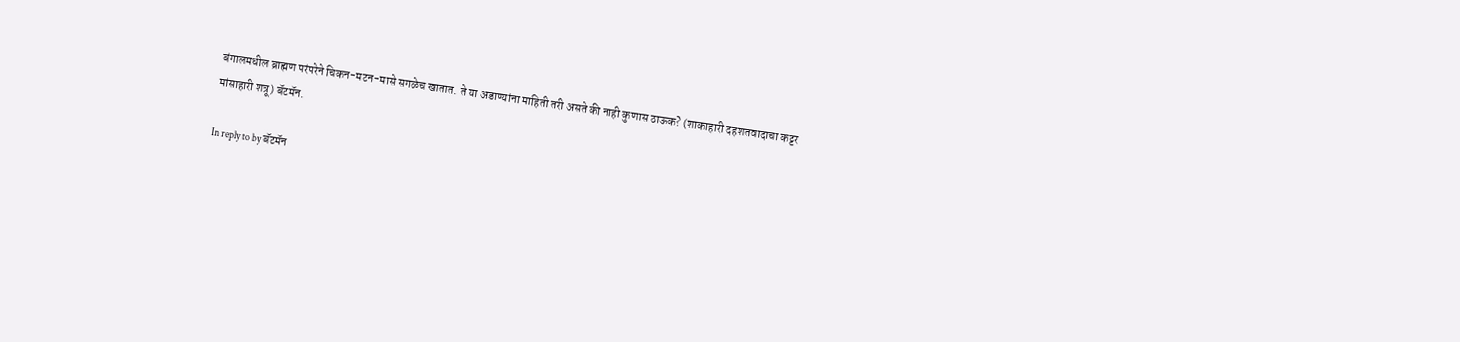बंगालमधील ब्राह्मण परंपरेने चिकन-मटन-मासे सगळेच खातात. ते या अडाण्यांना माहिती तरी असते की नाही कुणास ठाऊक? (शाकाहारी दहशतवादाचा कट्टर मांसाहारी शत्रू) बॅटमॅन.

In reply to by बॅटमॅन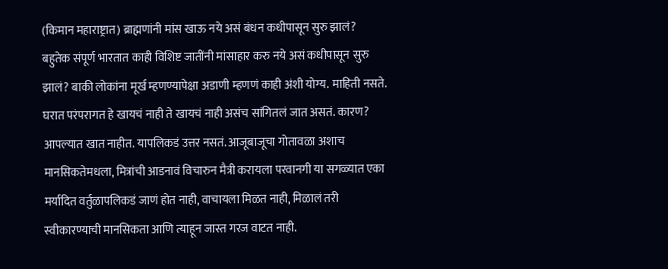(किमान महाराष्ट्रात) ब्राह्मणांनी मांस खाऊ नये असं बंधन कधीपासून सुरु झालं? बहुतेक संपूर्ण भारतात काही विशिष्ट जातींनी मांसाहार करु नये असं कधीपासून सुरु झालं? बाकी लोकांना मूर्ख म्हणण्यापेक्षा अडाणी म्हणणं काही अंशी योग्य. माहिती नसते. घरात परंपरागत हे खायचं नाही ते खायचं नाही असंच सांगितलं जात असतं. कारण? आपल्यात खात नाहीत. यापलिकडं उत्तर नसतं. आजूबाजूचा गोतावळा अशाच मानसिकतेमधला, मित्रांची आडनावं विचारुन मैत्री करायला परवानगी या सगळ्यात एका मर्यादित वर्तुळापलिकडं जाणं होत नाही, वाचायला मिळत नाही, मिळालं तरी स्वीकारण्याची मानसिकता आणि त्याहून जास्त गरज वाटत नाही.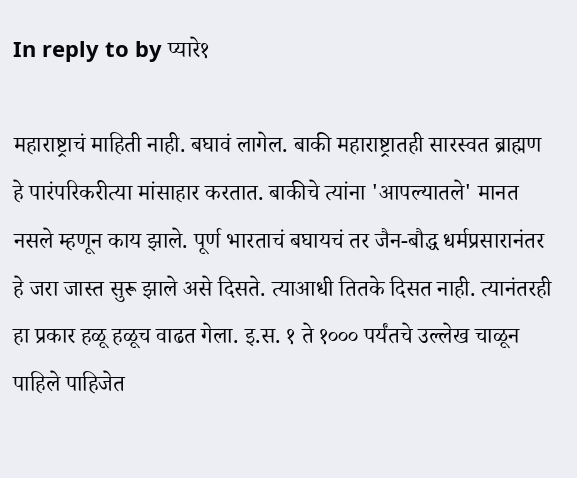In reply to by प्यारे१

महाराष्ट्राचं माहिती नाही. बघावं लागेल. बाकी महाराष्ट्रातही सारस्वत ब्राह्मण हे पारंपरिकरीत्या मांसाहार करतात. बाकीचे त्यांना 'आपल्यातले' मानत नसले म्हणून काय झाले. पूर्ण भारताचं बघायचं तर जैन-बौद्ध धर्मप्रसारानंतर हे जरा जास्त सुरू झाले असे दिसते. त्याआधी तितके दिसत नाही. त्यानंतरही हा प्रकार हळू हळूच वाढत गेला. इ.स. १ ते १००० पर्यंतचे उल्लेख चाळून पाहिले पाहिजेत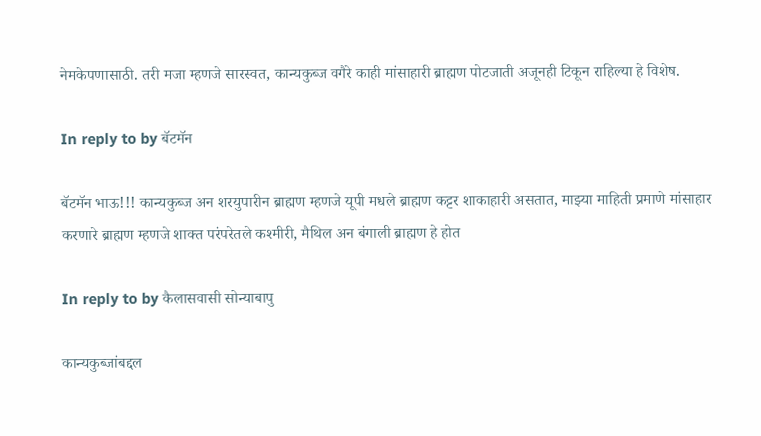नेमकेपणासाठी. तरी मजा म्हणजे सारस्वत, कान्यकुब्ज वगैरे काही मांसाहारी ब्राह्मण पोटजाती अजूनही टिकून राहिल्या हे विशेष.

In reply to by बॅटमॅन

बॅटमॅन भाऊ!!! कान्यकुब्ज अन शरयुपारीन ब्राह्मण म्हणजे यूपी मधले ब्राह्मण कट्टर शाकाहारी असतात, माझ्या माहिती प्रमाणे मांसाहार करणारे ब्राह्मण म्हणजे शाक्त परंपरेतले कश्मीरी, मैथिल अन बंगाली ब्राह्मण हे होत

In reply to by कैलासवासी सोन्याबापु

कान्यकुब्जांबद्दल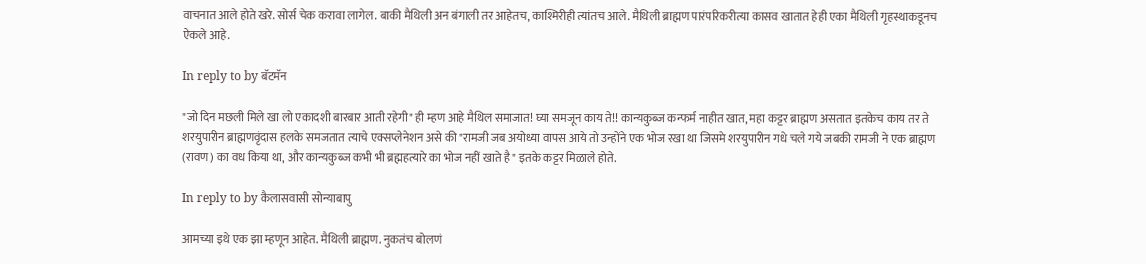वाचनात आले होते खरे. सोर्स चेक करावा लागेल. बाकी मैथिली अन बंगाली तर आहेतच, काश्मिरीही त्यांतच आले. मैथिली ब्राह्मण पारंपरिकरीत्या कासव खातात हेही एका मैथिली गृहस्थाकडूनच ऐकले आहे.

In reply to by बॅटमॅन

"जो दिन मछली मिले खा लो एकादशी बारबार आती रहेगी" ही म्हण आहे मैथिल समाजात! घ्या समजून काय ते!! कान्यकुब्ज कन्फर्म नाहीत खात, महा कट्टर ब्राह्मण असतात इतकेच काय तर ते शरयुपारीन ब्राह्मणवृंदास हलके समजतात त्याचे एक्सप्लेनेशन असे की "रामजी जब अयोध्या वापस आये तो उन्होंने एक भोज रखा था जिसमे शरयुपारीन गधे चले गये जबकी रामजी ने एक ब्राह्मण (रावण) का वध किया था, और कान्यकुब्ज कभी भी ब्रह्महत्यारे का भोज नहीं खाते है" इतके कट्टर मिळाले होते.

In reply to by कैलासवासी सोन्याबापु

आमच्या इथे एक झा म्हणून आहेत. मैथिली ब्राह्मण. नुकतंच बोलणं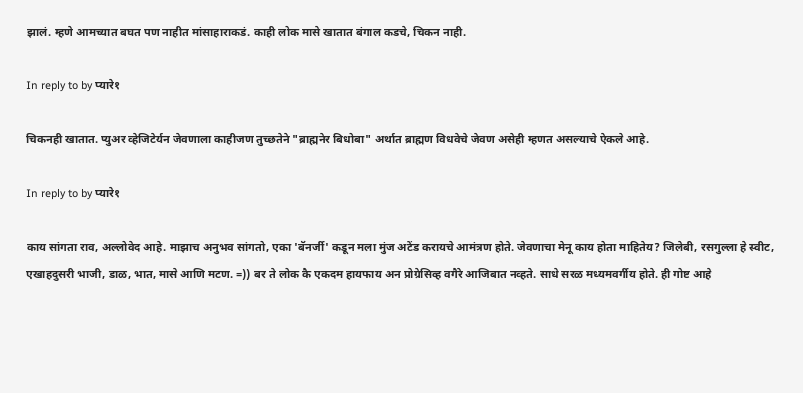झालं. म्हणे आमच्यात बघत पण नाहीत मांसाहाराकडं. काही लोक मासे खातात बंगाल कडचे, चिकन नाही.

In reply to by प्यारे१

चिकनही खातात. प्युअर व्हेजिटेर्यन जेवणाला काहीजण तुच्छतेने "ब्राह्मनेर बिधोबा" अर्थात ब्राह्मण विधवेचे जेवण असेही म्हणत असल्याचे ऐकले आहे.

In reply to by प्यारे१

काय सांगता राव, अल्लोवेद आहे. माझाच अनुभव सांगतो, एका 'बॅनर्जी' कडून मला मुंज अटेंड करायचे आमंत्रण होते. जेवणाचा मेनू काय होता माहितेय? जिलेबी, रसगुल्ला हे स्वीट, एखाहदुसरी भाजी, डाळ, भात, मासे आणि मटण. =)) बर ते लोक कै एकदम हायफाय अन प्रोग्रेसिव्ह वगैरे आजिबात नव्हते. साधे सरळ मध्यमवर्गीय होते. ही गोष्ट आहे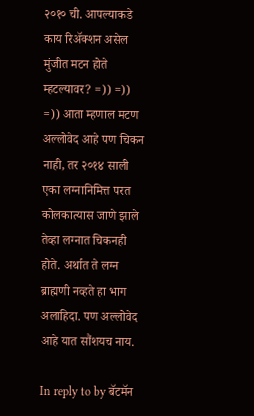२०१० ची. आपल्याकडे काय रिअ‍ॅक्शन असेल मुंजीत मटन होते म्हटल्यावर? =)) =)) =)) आता म्हणाल मटण अल्लोवेद आहे पण चिकन नाही, तर २०१४ साली एका लग्नानिमित्त परत कोलकात्यास जाणे झाले तेव्हा लग्नात चिकनही होते. अर्थात ते लग्न ब्राह्मणी नव्हते हा भाग अलाहिदा. पण अल्लोवेद आहे यात सौंशयच नाय.

In reply to by बॅटमॅन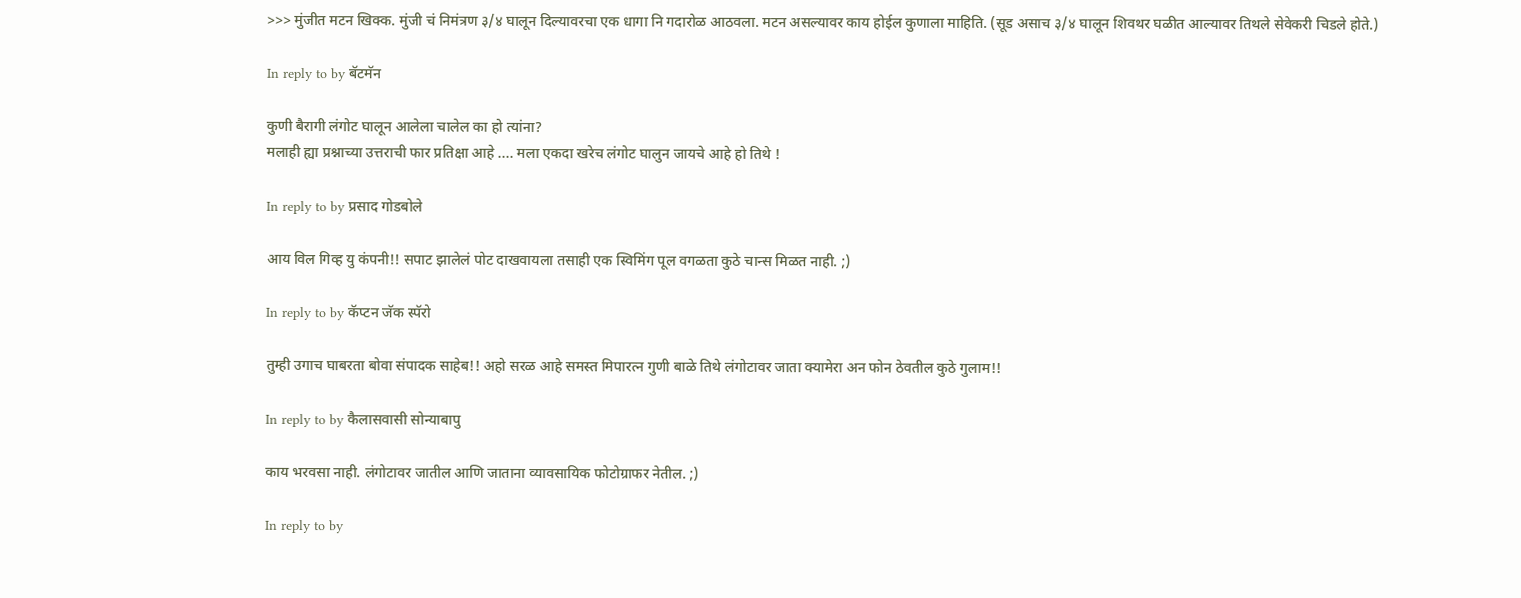>>> मुंजीत मटन खिक्क. मुंजी चं निमंत्रण ३/४ घालून दिल्यावरचा एक धागा नि गदारोळ आठवला. मटन असल्यावर काय होईल कुणाला माहिति. (सूड असाच ३/४ घालून शिवथर घळीत आल्यावर तिथले सेवेकरी चिडले होते.)

In reply to by बॅटमॅन

कुणी बैरागी लंगोट घालून आलेला चालेल का हो त्यांना?
मलाही ह्या प्रश्नाच्या उत्तराची फार प्रतिक्षा आहे .... मला एकदा खरेच लंगोट घालुन जायचे आहे हो तिथे !

In reply to by प्रसाद गोडबोले

आय विल गिव्ह यु कंपनी!! सपाट झालेलं पोट दाखवायला तसाही एक स्विमिंग पूल वगळता कुठे चान्स मिळत नाही. ;)

In reply to by कॅप्टन जॅक स्पॅरो

तुम्ही उगाच घाबरता बोवा संपादक साहेब!! अहो सरळ आहे समस्त मिपारत्न गुणी बाळे तिथे लंगोटावर जाता क्यामेरा अन फोन ठेवतील कुठे गुलाम!!

In reply to by कैलासवासी सोन्याबापु

काय भरवसा नाही. लंगोटावर जातील आणि जाताना व्यावसायिक फोटोग्राफर नेतील. ;)

In reply to by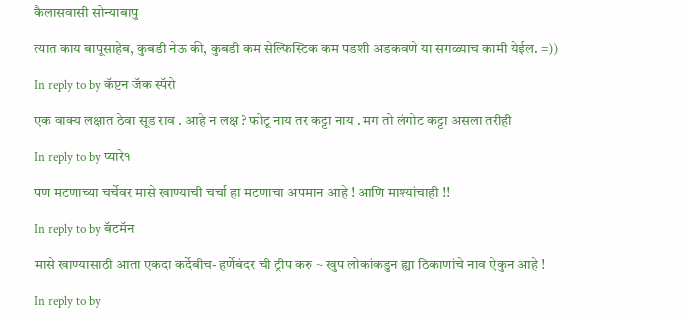कैलासवासी सोन्याबापु

त्यात काय बापूसाहेब, कुबडी नेऊ की, कुबडी कम सेल्फिस्टिक कम पडशी अडकवणे या सगळ्याच कामी येईल. =))

In reply to by कॅप्टन जॅक स्पॅरो

एक वाक्य लक्षात ठेवा सूड राव . आहे न लक्ष ? फोटू नाय तर कट्टा नाय . मग तो लंगोट कट्टा असला तरीही

In reply to by प्यारे१

पण मटणाच्या चर्चेवर मासे खाण्याची चर्चा हा मटणाचा अपमान आहे ! आणि माश्यांचाही !!

In reply to by बॅटमॅन

मासे खाण्यासाठी आता एकदा कर्देबीच- हर्णेबंदर ची ट्रीप करु ~ खुप लोकांकडुन ह्या ठिकाणांचे नाव ऐकुन आहे !

In reply to by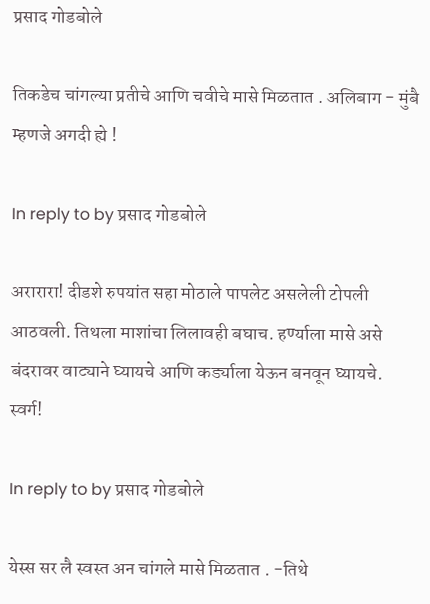प्रसाद गोडबोले

तिकडेच चांगल्या प्रतीचे आणि चवीचे मासे मिळतात . अलिबाग - मुंबै म्हणजे अगदी ह्ये !

In reply to by प्रसाद गोडबोले

अरारारा! दीडशे रुपयांत सहा मोठाले पापलेट असलेली टोपली आठवली. तिथला माशांचा लिलावही बघाच. हर्ण्याला मासे असे बंदरावर वाट्याने घ्यायचे आणि कर्ड्याला येऊन बनवून घ्यायचे. स्वर्ग!

In reply to by प्रसाद गोडबोले

येस्स सर लै स्वस्त अन चांगले मासे मिळतात . -तिथे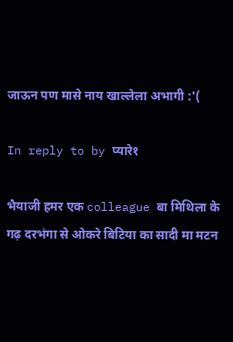जाऊन पण मासे नाय खाल्लेला अभागी :'(

In reply to by प्यारे१

भैयाजी हमर एक colleague बा मिथिला के गढ़ दरभंगा से ओकरे बिटिया का सादी मा मटन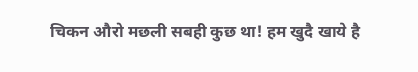चिकन औरो मछली सबही कुछ था! हम खुदै खाये है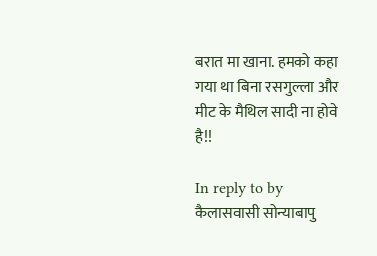बरात मा खाना. हमको कहा गया था बिना रसगुल्ला और मीट के मैथिल सादी ना होवे है!!

In reply to by कैलासवासी सोन्याबापु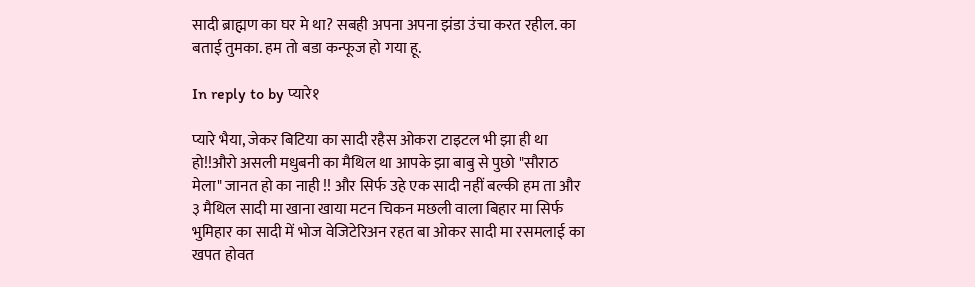सादी ब्राह्मण का घर मे था? सबही अपना अपना झंडा उंचा करत रहील. का बताई तुमका. हम तो बडा कन्फूज हो गया हू.

In reply to by प्यारे१

प्यारे भैया, जेकर बिटिया का सादी रहैस ओकरा टाइटल भी झा ही था हो!!औरो असली मधुबनी का मैथिल था आपके झा बाबु से पुछो "सौराठ मेला" जानत हो का नाही !! और सिर्फ उहे एक सादी नहीं बल्की हम ता और ३ मैथिल सादी मा खाना खाया मटन चिकन मछली वाला बिहार मा सिर्फ भुमिहार का सादी में भोज वेजिटेरिअन रहत बा ओकर सादी मा रसमलाई का खपत होवत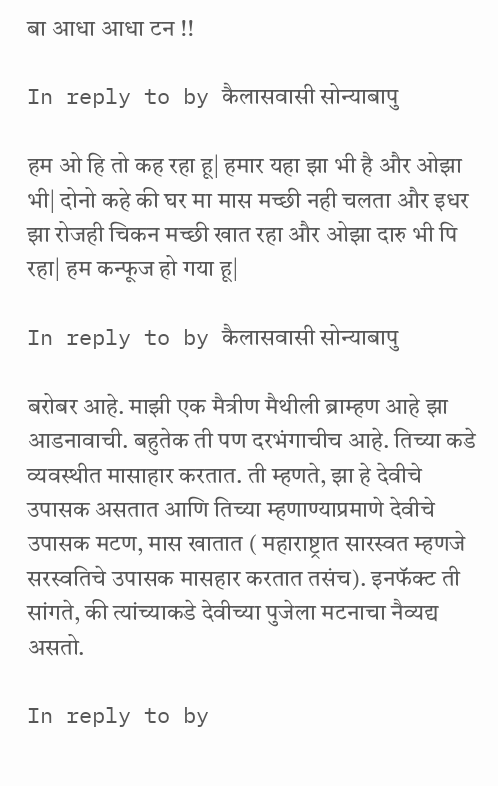बा आधा आधा टन !!

In reply to by कैलासवासी सोन्याबापु

हम ओ हि तो कह रहा हू| हमार यहा झा भी है और ओझा भी| दोनो कहे की घर मा मास मच्छी नही चलता और इधर झा रोजही चिकन मच्छी खात रहा और ओझा दारु भी पि रहा| हम कन्फूज हो गया हू|

In reply to by कैलासवासी सोन्याबापु

बरोबर आहे. माझी एक मैत्रीण मैथीली ब्राम्हण आहे झा आडनावाची. बहुतेक ती पण दरभंगाचीच आहे. तिच्या कडे व्यवस्थीत मासाहार करतात. ती म्हणते, झा हे देवीचे उपासक असतात आणि तिच्या म्हणाण्याप्रमाणे देवीचे उपासक मटण, मास खातात ( महाराष्ट्रात सारस्वत म्हणजे सरस्वतिचे उपासक मासहार करतात तसंच). इनफॅक्ट ती सांगते, की त्यांच्याकडे देवीच्या पुजेला मटनाचा नैव्यद्य असतो.

In reply to by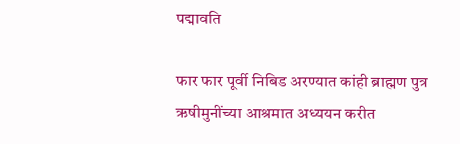पद्मावति

फार फार पूर्वी निबिड अरण्यात कांही ब्राह्मण पुत्र ऋषीमुनींच्या आश्रमात अध्ययन करीत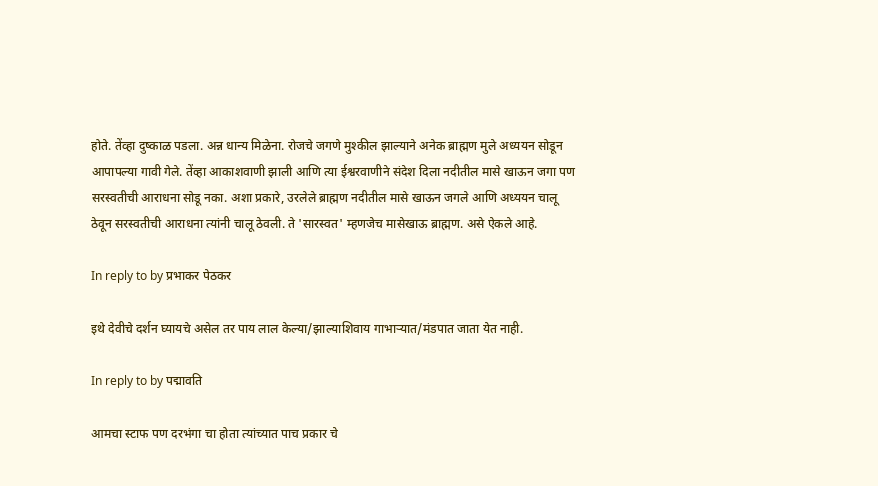होते. तेंव्हा दुष्काळ पडला. अन्न धान्य मिळेना. रोजचे जगणे मुश्कील झाल्याने अनेक ब्राह्मण मुले अध्ययन सोडून आपापल्या गावी गेले. तेंव्हा आकाशवाणी झाली आणि त्या ईश्वरवाणीने संदेश दिला नदीतील मासे खाऊन जगा पण सरस्वतीची आराधना सोडू नका. अशा प्रकारे, उरलेले ब्राह्मण नदीतील मासे खाऊन जगले आणि अध्ययन चालू ठेवून सरस्वतीची आराधना त्यांनी चालू ठेवली. ते 'सारस्वत' म्हणजेच मासेखाऊ ब्राह्मण. असे ऐकले आहे.

In reply to by प्रभाकर पेठकर

इथे देवीचे दर्शन घ्यायचे असेल तर पाय लाल केल्या/झाल्याशिवाय गाभार्‍यात/मंडपात जाता येत नाही.

In reply to by पद्मावति

आमचा स्टाफ पण दरभंगा चा होता त्यांच्यात पाच प्रकार चे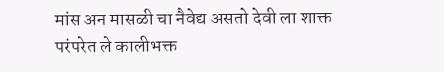मांस अन मासळी चा नैवेद्य असतो देवी ला शाक्त परंपरेत ले कालीभक्त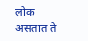लोक असतात ते